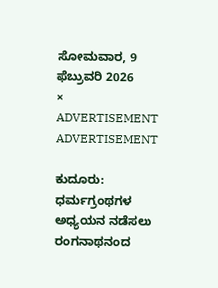ಸೋಮವಾರ, 9 ಫೆಬ್ರುವರಿ 2026
×
ADVERTISEMENT
ADVERTISEMENT

ಕುದೂರು: ಧರ್ಮಗ್ರಂಥಗಳ ಅಧ್ಯಯನ ನಡೆಸಲು ರಂಗನಾಥನಂದ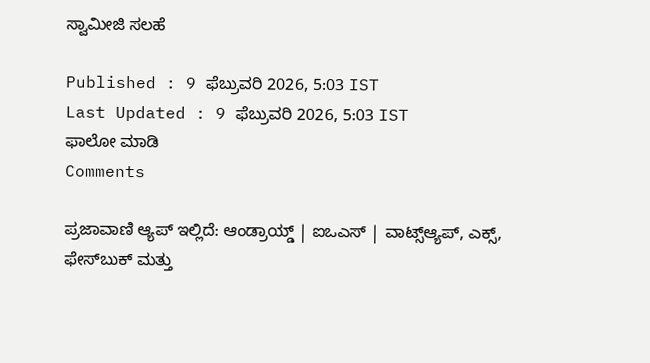ಸ್ವಾಮೀಜಿ ಸಲಹೆ

Published : 9 ಫೆಬ್ರುವರಿ 2026, 5:03 IST
Last Updated : 9 ಫೆಬ್ರುವರಿ 2026, 5:03 IST
ಫಾಲೋ ಮಾಡಿ
Comments

ಪ್ರಜಾವಾಣಿ ಆ್ಯಪ್ ಇಲ್ಲಿದೆ: ಆಂಡ್ರಾಯ್ಡ್ | ಐಒಎಸ್ | ವಾಟ್ಸ್ಆ್ಯಪ್, ಎಕ್ಸ್, ಫೇಸ್‌ಬುಕ್ ಮತ್ತು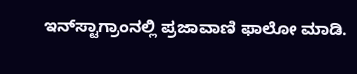ಇನ್‌ಸ್ಟಾಗ್ರಾಂನಲ್ಲಿ ಪ್ರಜಾವಾಣಿ ಫಾಲೋ ಮಾಡಿ.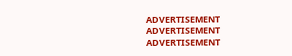ADVERTISEMENT
ADVERTISEMENT
ADVERTISEMENT